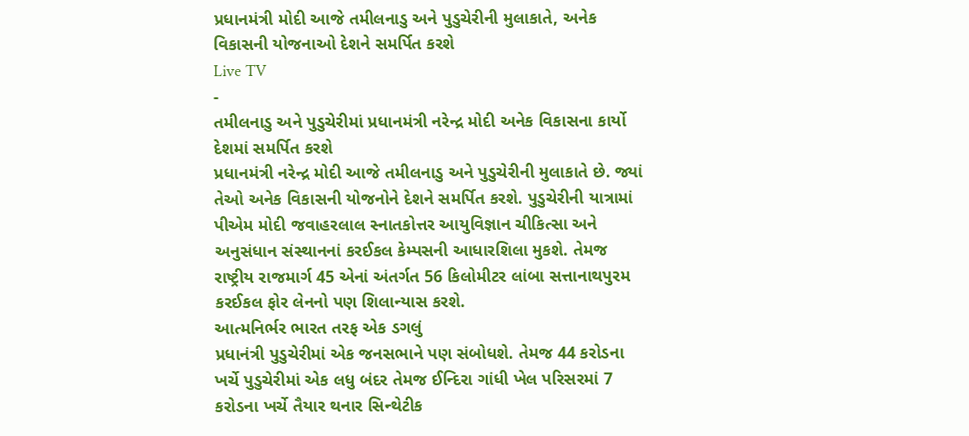પ્રધાનમંત્રી મોદી આજે તમીલનાડુ અને પુડુચેરીની મુલાકાતે, અનેક વિકાસની યોજનાઓ દેશને સમર્પિત કરશે
Live TV
-
તમીલનાડુ અને પુડુચેરીમાં પ્રધાનમંત્રી નરેન્દ્ર મોદી અનેક વિકાસના કાર્યો દેશમાં સમર્પિત કરશે
પ્રધાનમંત્રી નરેન્દ્ર મોદી આજે તમીલનાડુ અને પુડુચેરીની મુલાકાતે છે. જ્યાં તેઓ અનેક વિકાસની યોજનોને દેશને સમર્પિત કરશે. પુડુચેરીની યાત્રામાં પીએમ મોદી જવાહરલાલ સ્નાતકોત્તર આયુવિજ્ઞાન ચીકિત્સા અને અનુસંધાન સંસ્થાનનાં કરઈકલ કેમ્પસની આધારશિલા મુકશે. તેમજ રાષ્ટ્રીય રાજમાર્ગ 45 એનાં અંતર્ગત 56 કિલોમીટર લાંબા સત્તાનાથપુરમ કરઈકલ ફોર લેનનો પણ શિલાન્યાસ કરશે.
આત્મનિર્ભર ભારત તરફ એક ડગલું
પ્રધાનંત્રી પુડુચેરીમાં એક જનસભાને પણ સંબોધશે. તેમજ 44 કરોડના ખર્ચે પુડુચેરીમાં એક લધુ બંદર તેમજ ઈન્દિરા ગાંધી ખેલ પરિસરમાં 7 કરોડના ખર્ચે તૈયાર થનાર સિન્થેટીક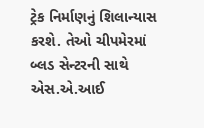ટ્રેક નિર્માણનું શિલાન્યાસ કરશે. તેઓ ચીપમેરમાં બ્લડ સેન્ટરની સાથે એસ.એ.આઈ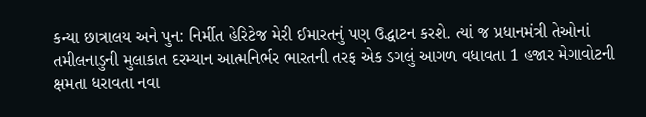કન્યા છાત્રાલય અને પુન: નિર્મીત હેરિટેજ મેરી ઈમારતનું પણ ઉદ્ધાટન કરશે. ત્યાં જ પ્રધાનમંત્રી તેઓનાં તમીલનાડુની મુલાકાત દરમ્યાન આત્મનિર્ભર ભારતની તરફ એક ડગલું આગળ વધાવતા 1 હજાર મેગાવોટની ક્ષમતા ધરાવતા નવા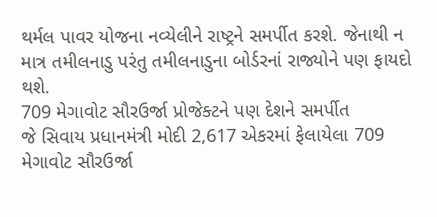થર્મલ પાવર યોજના નવ્યેલીને રાષ્ટ્રને સમર્પીત કરશે. જેનાથી ન માત્ર તમીલનાડુ પરંતુ તમીલનાડુના બોર્ડરનાં રાજ્યોને પણ ફાયદો થશે.
709 મેગાવોટ સૌરઉર્જા પ્રોજેક્ટને પણ દેશને સમર્પીત
જે સિવાય પ્રધાનમંત્રી મોદી 2,617 એકરમાં ફેલાયેલા 709 મેગાવોટ સૌરઉર્જા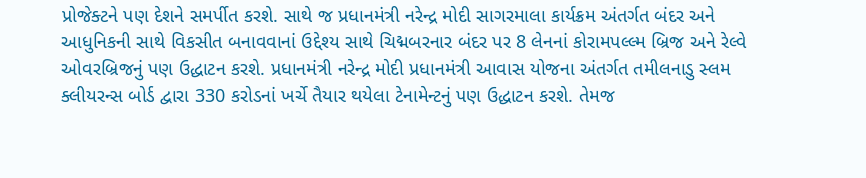પ્રોજેક્ટને પણ દેશને સમર્પીત કરશે. સાથે જ પ્રધાનમંત્રી નરેન્દ્ર મોદી સાગરમાલા કાર્યક્રમ અંતર્ગત બંદર અને આધુનિકની સાથે વિકસીત બનાવવાનાં ઉદ્દેશ્ય સાથે ચિદ્મબરનાર બંદર પર 8 લેનનાં કોરામપલ્લ્મ બ્રિજ અને રેલ્વે ઓવરબ્રિજનું પણ ઉદ્ધાટન કરશે. પ્રધાનમંત્રી નરેન્દ્ર મોદી પ્રધાનમંત્રી આવાસ યોજના અંતર્ગત તમીલનાડુ સ્લમ ક્લીયરન્સ બોર્ડ દ્વારા 330 કરોડનાં ખર્ચે તૈયાર થયેલા ટેનામેન્ટનું પણ ઉદ્ધાટન કરશે. તેમજ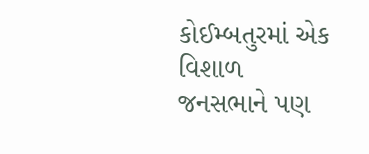કોઈમ્બતુરમાં એક વિશાળ જનસભાને પણ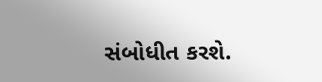સંબોધીત કરશે.